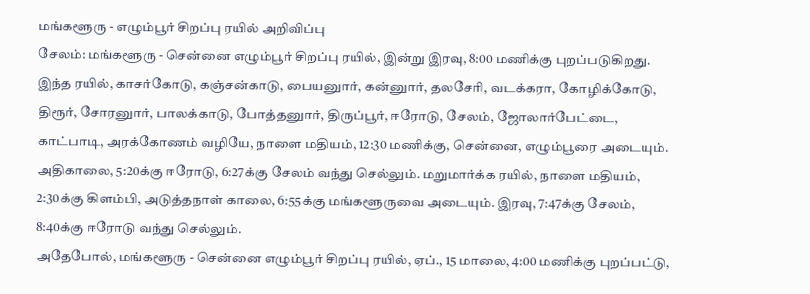மங்களூரு - எழும்பூர் சிறப்பு ரயில் அறிவிப்பு
சேலம்: மங்களூரு - சென்னை எழும்பூர் சிறப்பு ரயில், இன்று இரவு, 8:00 மணிக்கு புறப்படுகிறது.
இந்த ரயில், காசர்கோடு, கஞ்சன்காடு, பையனுார், கன்னுார், தலசேரி, வடக்கரா, கோழிக்கோடு, திரூர், சோரனுார், பாலக்காடு, போத்தனுார், திருப்பூர், ஈரோடு, சேலம், ஜோலார்பேட்டை, காட்பாடி, அரக்கோணம் வழியே, நாளை மதியம், 12:30 மணிக்கு, சென்னை, எழும்பூரை அடையும்.
அதிகாலை, 5:20க்கு ஈரோடு, 6:27க்கு சேலம் வந்து செல்லும். மறுமார்க்க ரயில், நாளை மதியம், 2:30க்கு கிளம்பி, அடுத்தநாள் காலை, 6:55க்கு மங்களூருவை அடையும். இரவு, 7:47க்கு சேலம், 8:40க்கு ஈரோடு வந்து செல்லும்.
அதேபோல், மங்களூரு - சென்னை எழும்பூர் சிறப்பு ரயில், ஏப்., 15 மாலை, 4:00 மணிக்கு புறப்பட்டு,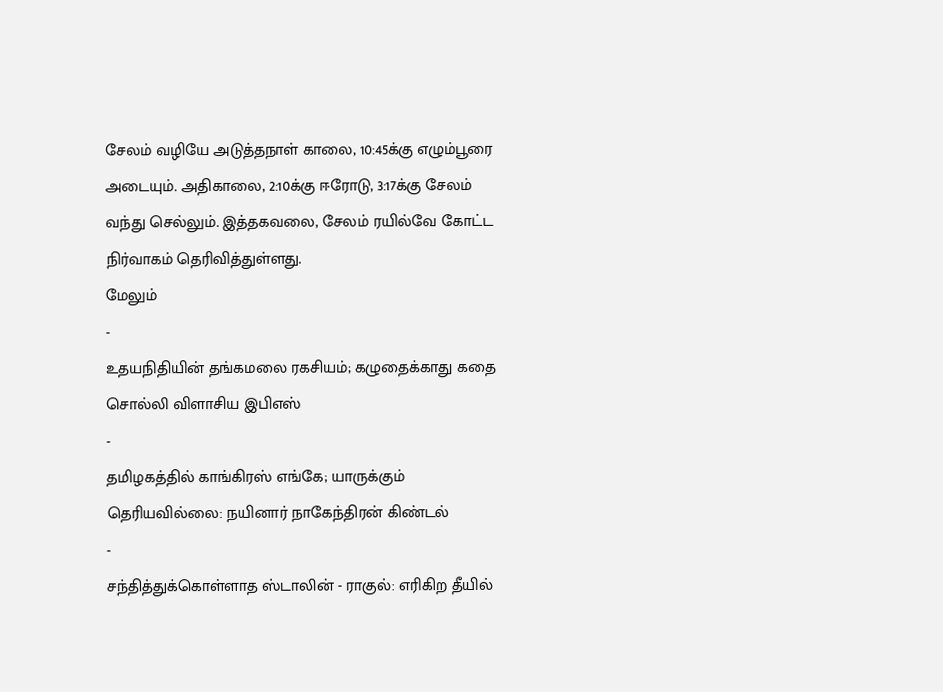சேலம் வழியே அடுத்தநாள் காலை, 10:45க்கு எழும்பூரை அடையும். அதிகாலை, 2:10க்கு ஈரோடு, 3:17க்கு சேலம் வந்து செல்லும். இத்தகவலை, சேலம் ரயில்வே கோட்ட நிர்வாகம் தெரிவித்துள்ளது.
மேலும்
-
உதயநிதியின் தங்கமலை ரகசியம்; கழுதைக்காது கதை சொல்லி விளாசிய இபிஎஸ்
-
தமிழகத்தில் காங்கிரஸ் எங்கே; யாருக்கும் தெரியவில்லை: நயினார் நாகேந்திரன் கிண்டல்
-
சந்தித்துக்கொள்ளாத ஸ்டாலின் - ராகுல்: எரிகிற தீயில்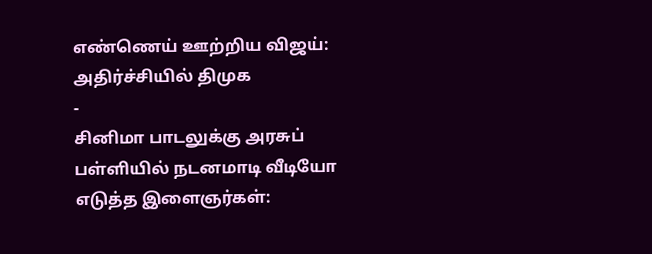எண்ணெய் ஊற்றிய விஜய்: அதிர்ச்சியில் திமுக
-
சினிமா பாடலுக்கு அரசுப் பள்ளியில் நடனமாடி வீடியோ எடுத்த இளைஞர்கள்: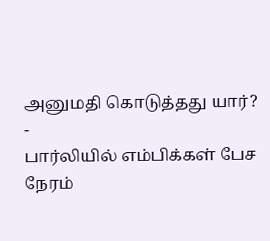அனுமதி கொடுத்தது யார்?
-
பார்லியில் எம்பிக்கள் பேச நேரம்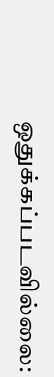ஒதுக்கப்படவில்லை: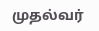முதல்வர்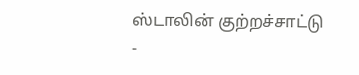ஸ்டாலின் குற்றச்சாட்டு
-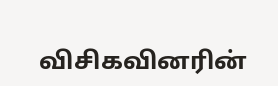விசிகவினரின்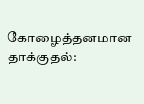கோழைத்தனமான தாக்குதல்: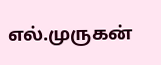எல்.முருகன்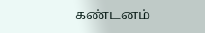கண்டனம்